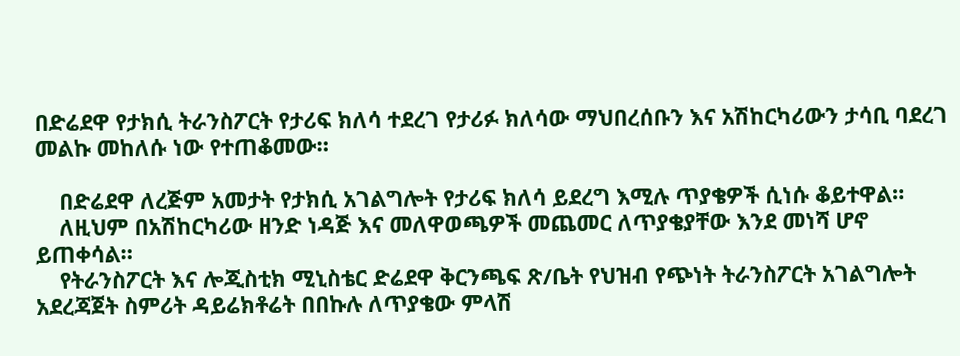በድሬደዋ የታክሲ ትራንስፖርት የታሪፍ ክለሳ ተደረገ የታሪፉ ክለሳው ማህበረሰቡን እና አሽከርካሪውን ታሳቢ ባደረገ መልኩ መከለሱ ነው የተጠቆመው።

    በድሬደዋ ለረጅም አመታት የታክሲ አገልግሎት የታሪፍ ክለሳ ይደረግ እሚሉ ጥያቄዎች ሲነሱ ቆይተዋል።
    ለዚህም በአሽከርካሪው ዘንድ ነዳጅ እና መለዋወጫዎች መጨመር ለጥያቄያቸው እንደ መነሻ ሆኖ ይጠቀሳል።
    የትራንስፖርት እና ሎጂስቲክ ሚኒስቴር ድሬደዋ ቅርንጫፍ ጽ/ቤት የህዝብ የጭነት ትራንስፖርት አገልግሎት አደረጃጀት ስምሪት ዳይሬክቶሬት በበኩሉ ለጥያቄው ምላሽ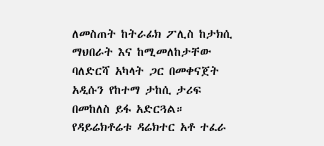ለመስጠት ከትራፊክ ፖሊስ ከታክሲ ማህበራት እና ከሚመለከታቸው ባለድርሻ አካላት ጋር በመቀናጀት አዲሱን የከተማ ታከሲ ታሪፍ በመከለስ ይፋ አድርጓል። የዳይሬክቶሬቱ ዳሬክተር አቶ ተፈራ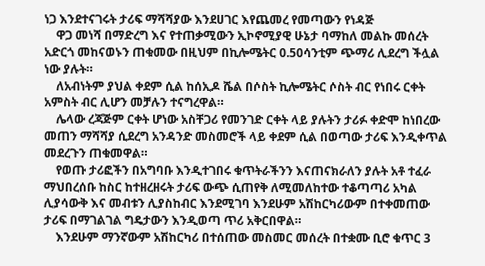ነጋ እንደተናገሩት ታሪፍ ማሻሻያው እንደሀገር እየጨመረ የመጣውን የነዳጅ
    ዋጋ መነሻ በማድረግ እና የተጠቃሚውን ኢኮኖሚያዊ ሁኔታ ባማከለ መልኩ መሰረት አድርጎ መከናወኑን ጠቁመው በዚህም በኪሎሜትር 0.50ሳንቲም ጭማሪ ሊደረግ ችሏል ነው ያሉት።
    ለአብነትም ያህል ቀደም ሲል ከሰኢዶ ሼል በሶስት ኪሎሜትር ሶስት ብር የነበሩ ርቀት አምስት ብር ሊሆን መቻሉን ተናግረዋል።
    ሌላው ረጃጅም ርቀት ሆነው አስቸጋሪ የመንገድ ርቀት ላይ ያሉትን ታሪፉ ቀድሞ ከነበረው መጠን ማሻሻያ ሲደረግ አንዳንድ መስመሮች ላይ ቀደም ሲል በወጣው ታሪፍ እንዲቀጥል መደረጉን ጠቁመዋል።
    የወጡ ታሪፎችን በአግባቡ እንዲተገበሩ ቁጥትራችንን እናጠናክራለን ያሉት አቶ ተፈራ ማህበረሰቡ ከስር ከተዘረዘሩት ታሪፍ ውጭ ሲጠየቅ ለሚመለከተው ተቆጣጣሪ አካል ሊያሳውቅ እና መብቱን ሊያስከብር እንደሚገባ እንደሁም አሽከርካሪውም በተቀመጠው ታሪፍ በማገልገል ግዴታውን እንዲወጣ ጥሪ አቅርበዋል።
    እንደሁም ማንኛውም አሽከርካሪ በተሰጠው መስመር መሰረት በተቋሙ ቢሮ ቁጥር 3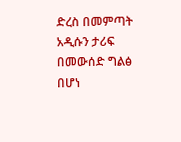ድረስ በመምጣት አዲሱን ታሪፍ በመውሰድ ግልፅ በሆነ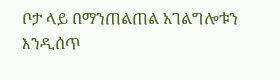ቦታ ላይ በማንጠልጠል አገልግሎቱን እንዲሰጥ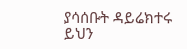ያሳሰቡት ዳይሬክተሩ ይህን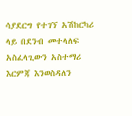ሳያደርግ የተገኘ አሽከርካሪ ላይ በደንብ መተላለፍ አስፈላጊውን አስተማሪ እርምጃ እንወስዳለን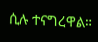ሲሉ ተናግረዋል።